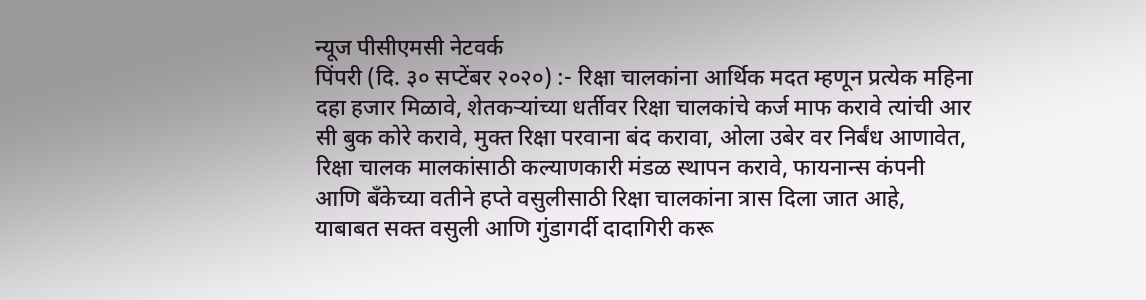न्यूज पीसीएमसी नेटवर्क
पिंपरी (दि. ३० सप्टेंबर २०२०) :- रिक्षा चालकांना आर्थिक मदत म्हणून प्रत्येक महिना दहा हजार मिळावे, शेतकऱ्यांच्या धर्तीवर रिक्षा चालकांचे कर्ज माफ करावे त्यांची आर सी बुक कोरे करावे, मुक्त रिक्षा परवाना बंद करावा, ओला उबेर वर निर्बंध आणावेत, रिक्षा चालक मालकांसाठी कल्याणकारी मंडळ स्थापन करावे, फायनान्स कंपनी आणि बँकेच्या वतीने हप्ते वसुलीसाठी रिक्षा चालकांना त्रास दिला जात आहे, याबाबत सक्त वसुली आणि गुंडागर्दी दादागिरी करू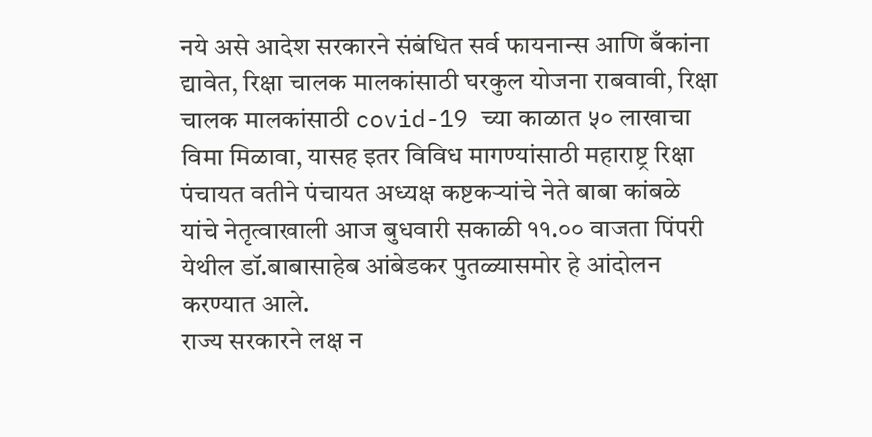नये असे आदेश सरकारने संबंधित सर्व फायनान्स आणि बँकांना द्यावेत, रिक्षा चालक मालकांसाठी घरकुल योजना राबवावी, रिक्षा चालक मालकांसाठी covid-19 च्या काळात ५० लाखाचा विमा मिळावा, यासह इतर विविध मागण्यांसाठी महाराष्ट्र रिक्षा पंचायत वतीने पंचायत अध्यक्ष कष्टकऱ्यांचे नेते बाबा कांबळे यांचे नेतृत्वाखाली आज बुधवारी सकाळी ११.०० वाजता पिंपरी येथील डॉ.बाबासाहेब आंबेडकर पुतळ्यासमोर हे आंदोलन करण्यात आले.
राज्य सरकारने लक्ष न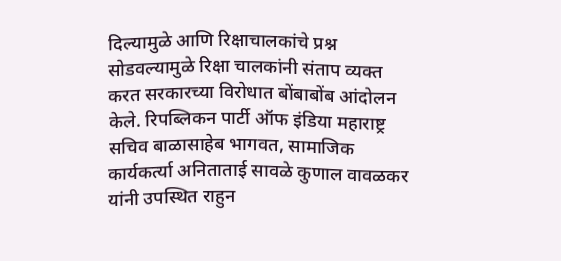दिल्यामुळे आणि रिक्षाचालकांचे प्रश्न सोडवल्यामुळे रिक्षा चालकांनी संताप व्यक्त करत सरकारच्या विरोधात बोंबाबोंब आंदोलन केले. रिपब्लिकन पार्टी ऑफ इंडिया महाराष्ट्र सचिव बाळासाहेब भागवत, सामाजिक कार्यकर्त्या अनिताताई सावळे कुणाल वावळकर यांनी उपस्थित राहुन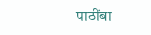पाठींबा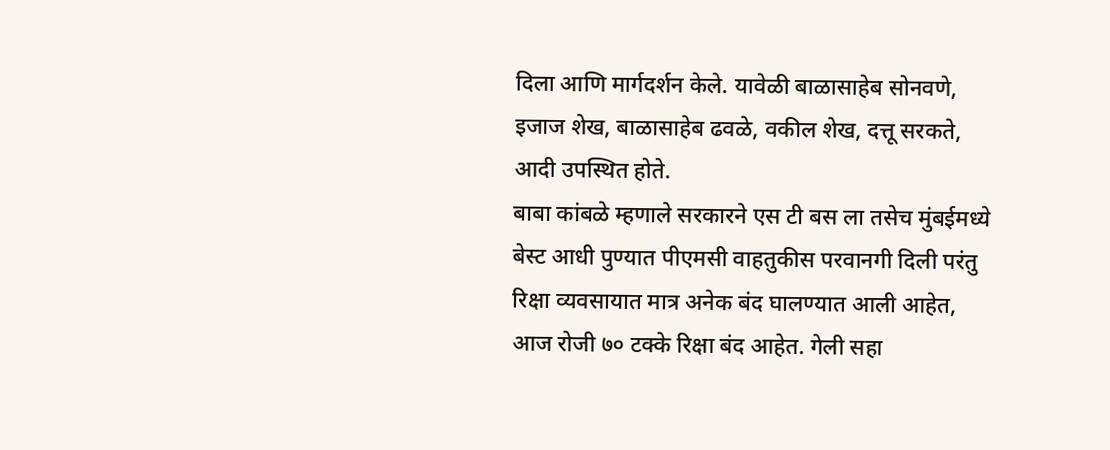दिला आणि मार्गदर्शन केले. यावेळी बाळासाहेब सोनवणे, इजाज शेख, बाळासाहेब ढवळे, वकील शेख, दत्तू सरकते, आदी उपस्थित होते.
बाबा कांबळे म्हणाले सरकारने एस टी बस ला तसेच मुंबईमध्ये बेस्ट आधी पुण्यात पीएमसी वाहतुकीस परवानगी दिली परंतु रिक्षा व्यवसायात मात्र अनेक बंद घालण्यात आली आहेत, आज रोजी ७० टक्के रिक्षा बंद आहेत. गेली सहा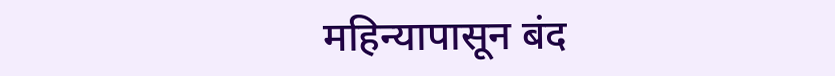महिन्यापासून बंद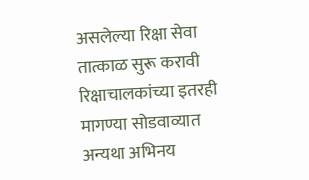असलेल्या रिक्षा सेवा तात्काळ सुरू करावी रिक्षाचालकांच्या इतरही मागण्या सोडवाव्यात अन्यथा अभिनय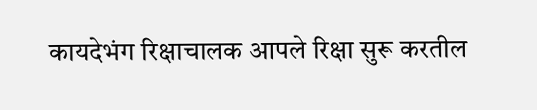कायदेभंग रिक्षाचालक आपले रिक्षा सुरू करतील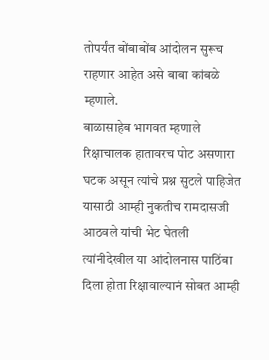तोपर्यंत बोंबाबोंब आंदोलन सुरूच राहणार आहेत असे बाबा कांबळे म्हणाले.
बाळासाहेब भागवत म्हणाले रिक्षाचालक हातावरच पोट असणारा घटक असून त्यांचे प्रश्न सुटले पाहिजेत यासाठी आम्ही नुकतीच रामदासजी आठवले यांची भेट घेतली त्यांनीदेखील या आंदोलनास पाठिंबा दिला होता रिक्षावाल्यानं सोबत आम्ही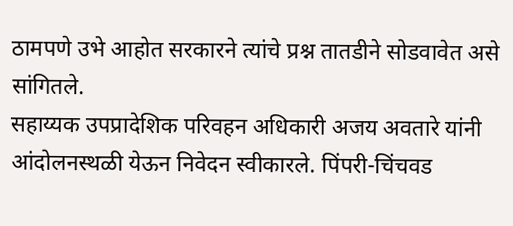ठामपणे उभे आहोत सरकारने त्यांचे प्रश्न तातडीने सोडवावेत असे सांगितले.
सहाय्यक उपप्रादेशिक परिवहन अधिकारी अजय अवतारे यांनी आंदोलनस्थळी येऊन निवेदन स्वीकारले. पिंपरी-चिंचवड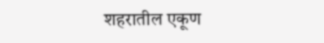शहरातील एकूण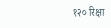१२० रिक्षा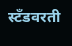स्टँडवरती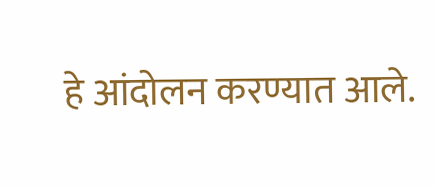हे आंदोलन करण्यात आले.